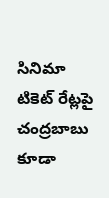సినిమా టికెట్ రేట్లపై చంద్రబాబు కూడా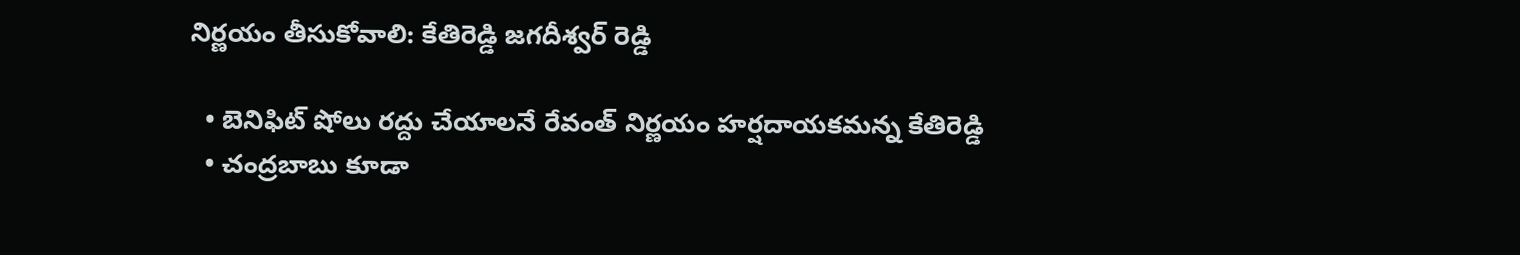నిర్ణయం తీసుకోవాలి: కేతిరెడ్డి జగదీశ్వర్ రెడ్డి

  • బెనిఫిట్ షోలు రద్దు చేయాలనే రేవంత్ నిర్ణయం హర్షదాయకమన్న కేతిరెడ్డి
  • చంద్రబాబు కూడా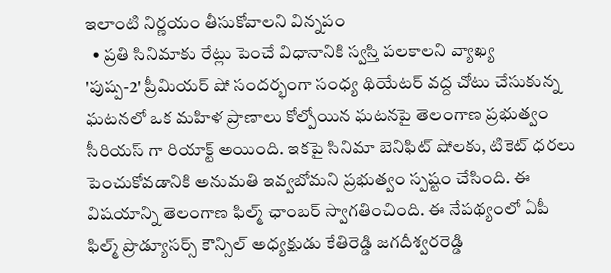ఇలాంటి నిర్ణయం తీసుకోవాలని విన్నపం
  • ప్రతి సినిమాకు రేట్లు పెంచే విధానానికి స్వస్తి పలకాలని వ్యాఖ్య
'పుష్ప-2' ప్రీమియర్ షో సందర్భంగా సంధ్య థియేటర్ వద్ద చోటు చేసుకున్న ఘటనలో ఒక మహిళ ప్రాణాలు కోల్పోయిన ఘటనపై తెలంగాణ ప్రభుత్వం సీరియస్ గా రియాక్ట్ అయింది. ఇకపై సినిమా బెనిఫిట్ షోలకు, టికెట్ ధరలు పెంచుకోవడానికి అనుమతి ఇవ్వబోమని ప్రభుత్వం స్పష్టం చేసింది. ఈ విషయాన్ని తెలంగాణ ఫిల్మ్ ఛాంబర్ స్వాగతించింది. ఈ నేపథ్యంలో ఏపీ ఫిల్మ్ ప్రొడ్యూసర్స్ కౌన్సిల్ అధ్యక్షుడు కేతిరెడ్డి జగదీశ్వరరెడ్డి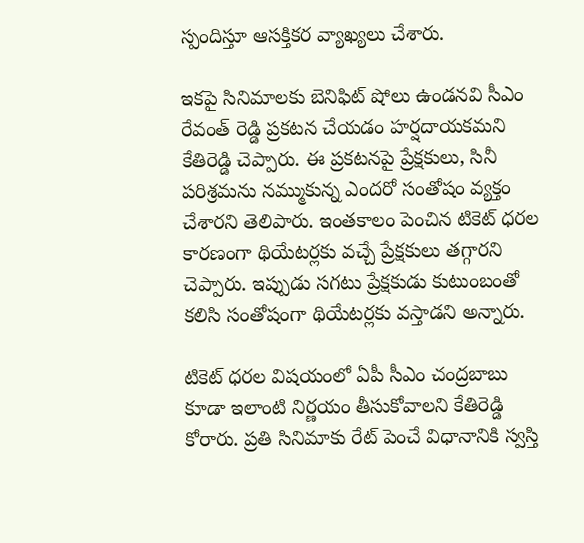స్పందిస్తూ ఆసక్తికర వ్యాఖ్యలు చేశారు.

ఇకపై సినిమాలకు బెనిఫిట్ షోలు ఉండనవి సీఎం రేవంత్ రెడ్డి ప్రకటన చేయడం హర్షదాయకమని కేతిరెడ్డి చెప్పారు. ఈ ప్రకటనపై ప్రేక్షకులు, సినీ పరిశ్రమను నమ్ముకున్న ఎందరో సంతోషం వ్యక్తం చేశారని తెలిపారు. ఇంతకాలం పెంచిన టికెట్ ధరల కారణంగా థియేటర్లకు వచ్చే ప్రేక్షకులు తగ్గారని చెప్పారు. ఇప్పుడు సగటు ప్రేక్షకుడు కుటుంబంతో కలిసి సంతోషంగా థియేటర్లకు వస్తాడని అన్నారు.

టికెట్ ధరల విషయంలో ఏపీ సీఎం చంద్రబాబు కూడా ఇలాంటి నిర్ణయం తీసుకోవాలని కేతిరెడ్డి కోరారు. ప్రతి సినిమాకు రేట్ పెంచే విధానానికి స్వస్తి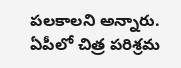పలకాలని అన్నారు. ఏపీలో చిత్ర పరిశ్రమ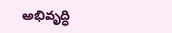అభివృద్ధి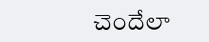చెందేలా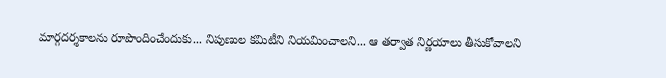మార్గదర్శకాలను రూపొందించేందుకు... నిపుణుల కమిటీని నియమించాలని... ఆ తర్వాత నిర్ణయాలు తీసుకోవాలని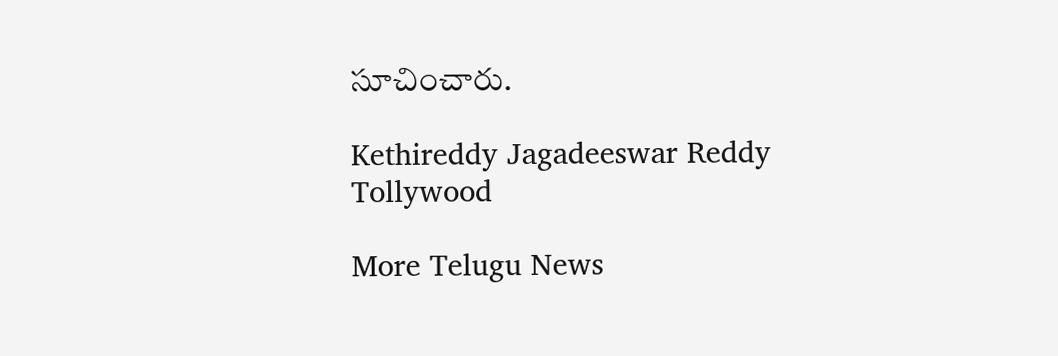సూచించారు.

Kethireddy Jagadeeswar Reddy
Tollywood

More Telugu News